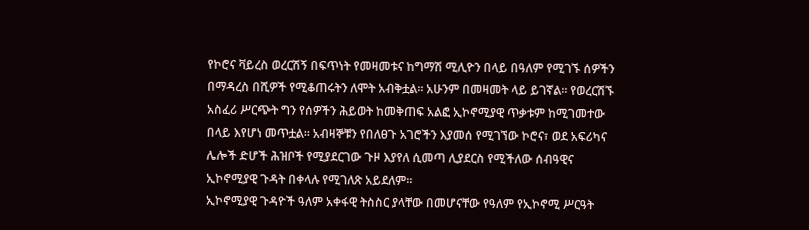የኮሮና ቫይረስ ወረርሽኝ በፍጥነት የመዛመቱና ከግማሽ ሚሊዮን በላይ በዓለም የሚገኙ ሰዎችን በማዳረስ በሺዎች የሚቆጠሩትን ለሞት አብቅቷል፡፡ አሁንም በመዛመት ላይ ይገኛል፡፡ የወረርሽኙ አስፈሪ ሥርጭት ግን የሰዎችን ሕይወት ከመቅጠፍ አልፎ ኢኮኖሚያዊ ጥቃቱም ከሚገመተው በላይ እየሆነ መጥቷል፡፡ አብዛኞቹን የበለፀጉ አገሮችን እያመሰ የሚገኘው ኮሮና፣ ወደ አፍሪካና ሌሎች ድሆች ሕዝቦች የሚያደርገው ጉዞ እያየለ ሲመጣ ሊያደርስ የሚችለው ሰብዓዊና ኢኮኖሚያዊ ጉዳት በቀላሉ የሚገለጽ አይደለም፡፡
ኢኮኖሚያዊ ጉዳዮች ዓለም አቀፋዊ ትስስር ያላቸው በመሆናቸው የዓለም የኢኮኖሚ ሥርዓት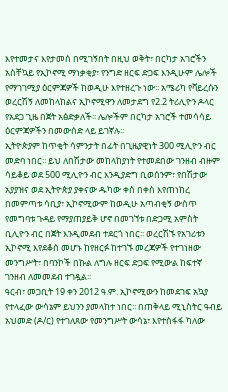እየተመታና እየታመሰ በሚገኝበት በዚህ ወቅት፣ በርካታ አገሮችን አስቸኳይ የኢኮኖሚ ማነቃቂያ፣ የንግድ ዘርፍ ድጋፍ እንዲሁም ሌሎች የማገገሚያ ዕርምጃዎች ከወዲሁ እየተዘረጉ ነው፡፡ አሜሪካ የቫይረሱን ወረርሽኝ ለመከላከልና ኢኮኖሚዋን ለመታደግ የ2.2 ትሪሊዮን ዶላር የአደጋ ጊዜ በጀት አፅድቃለች፡፡ ሌሎችም በርካታ አገሮች ተመሳሳይ ዕርምጃዎችን በመውሰድ ላይ ይገኛሉ፡፡
ኢትዮጵያም ከጥቂት ሳምንታት በፊት በጊዜያዊነት 300 ሚሊዮን ብር መድባ ነበር፡፡ ይህ ለበሽታው መከላከያነት የተመደበው ገንዘብ ብዙም ሳይቆይ ወደ 500 ሚሊዮን ብር እንዲያድግ ቢወሰንም፣ የበሽታው አያያዝና ወደ ኢትዮጵያ ያቀናው ዱካው ቀስ በቀስ እየጠነከረ በመምጣቱ ሳቢያ፣ ኢኮኖሚውም ከወዲሁ አጣብቂኝ ውስጥ የመግባቱ ጉዳይ የማያጠያይቅ ሆኖ በመገኘቱ በድጋሚ አምስት ቢሊዮን ብር በጀት እንዲመደብ ተደርጎ ነበር፡፡ ወረርሽኙ የአገሪቱን ኢኮኖሚ እየደቆሰ መሆኑ ከየዘርፉ ከተገኙ መረጃዎች የተገነዘው መንግሥት፣ በባንኮች በኩል ለግሉ ዘርፍ ድጋፍ የሚውል ከፍተኛ ገንዘብ ለመመደብ ተገዷል፡፡
ዓርብ፣ መጋቢት 19 ቀን 2012 ዓ.ም. ኢኮኖሚውን ከመደገፍ አኳያ የተላፈው ውሳኔም ይህንን ያመላከተ ነበር፡፡ በጠቅላይ ሚኒስትር ዓብይ አህመድ (ዶ/ር) የተገለጸው የመንግሥት ውሳኔ፣ እየተስፋፋ ካለው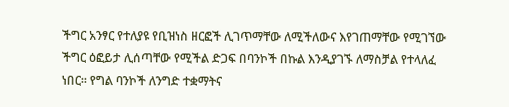ችግር አንፃር የተለያዩ የቢዝነስ ዘርፎች ሊገጥማቸው ለሚችለውና እየገጠማቸው የሚገኘው ችግር ዕፎይታ ሊሰጣቸው የሚችል ድጋፍ በባንኮች በኩል እንዲያገኙ ለማስቻል የተላለፈ ነበር፡፡ የግል ባንኮች ለንግድ ተቋማትና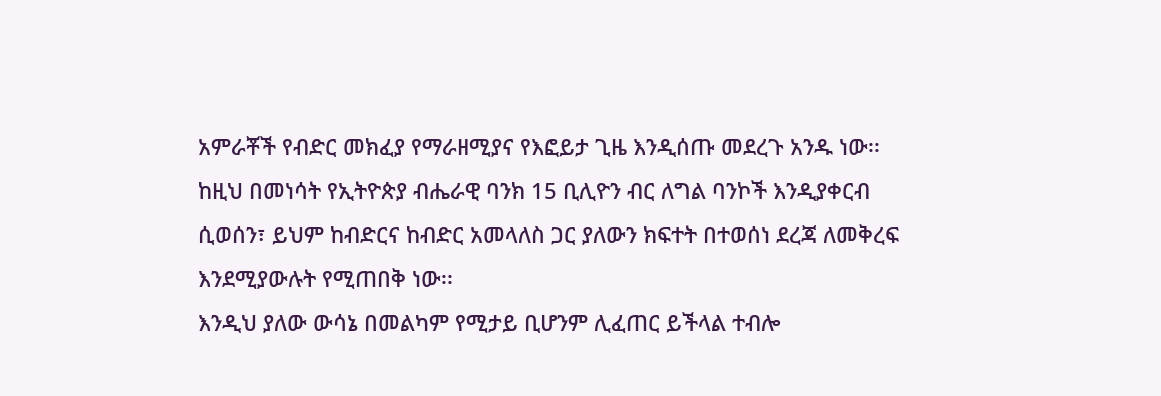አምራቾች የብድር መክፈያ የማራዘሚያና የእፎይታ ጊዜ እንዲሰጡ መደረጉ አንዱ ነው፡፡ ከዚህ በመነሳት የኢትዮጵያ ብሔራዊ ባንክ 15 ቢሊዮን ብር ለግል ባንኮች እንዲያቀርብ ሲወሰን፣ ይህም ከብድርና ከብድር አመላለስ ጋር ያለውን ክፍተት በተወሰነ ደረጃ ለመቅረፍ እንደሚያውሉት የሚጠበቅ ነው፡፡
እንዲህ ያለው ውሳኔ በመልካም የሚታይ ቢሆንም ሊፈጠር ይችላል ተብሎ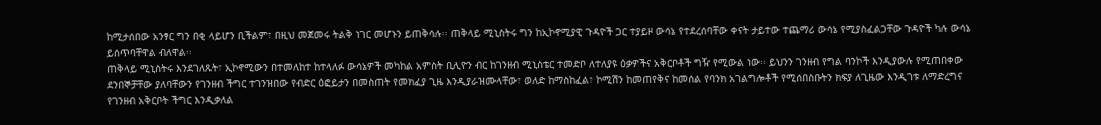ከሚታሰበው አንፃር ግን በቂ ላይሆን ቢችልም፣ በዚህ መጀመሩ ትልቅ ነገር መሆኑን ይጠቅሳሉ፡፡ ጠቅላይ ሚኒስትሩ ግን ከኢኮኖሚያዊ ጉዳዮች ጋር ተያይዞ ውሳኔ የተደረሰባቸው ቀናት ታይተው ተጨማሪ ውሳኔ የሚያስፈልጋቸው ጉዳዮች ካሉ ውሳኔ ይሰጥባቸዋል ብለዋል፡፡
ጠቅላይ ሚኒስትሩ እንደገለጹት፣ ኢኮኖሚውን በተመለከተ ከተላለፉ ውሳኔዎች መካከል አምስት ቢሊዮን ብር ከገንዘብ ሚኒስቴር ተመድቦ ለተለያዩ ዕቃዎችና አቅርቦቶች ግዥ የሚውል ነው፡፡ ይህንን ገንዘብ የግል ባንኮች እንዲያውሉ የሚጠበቀው ደንበኞቻቸው ያለባቸውን የገንዘብ ችግር ተገንዝበው የብድር ዕፎይታን በመስጠት የመክፈያ ጊዜ እንዲያራዝሙላቸው፣ ወለድ ከማስከፈል፣ ኮሚሽን ከመጠየቅና ከመሰል የባንክ አገልግሎቶች የሚሰበስቡትን ክፍያ ለጊዜው እንዲገቱ ለማድረግና የገንዘብ አቅርቦት ችግር እንዲቃለል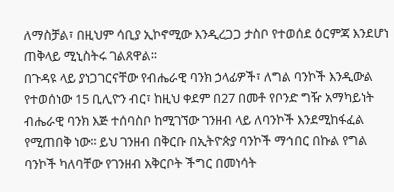ለማስቻል፣ በዚህም ሳቢያ ኢኮኖሚው እንዲረጋጋ ታስቦ የተወሰደ ዕርምጃ እንደሆነ ጠቅላይ ሚኒስትሩ ገልጸዋል፡፡
በጉዳዩ ላይ ያነጋገርናቸው የብሔራዊ ባንክ ኃላፊዎች፣ ለግል ባንኮች እንዲውል የተወሰነው 15 ቢሊዮን ብር፣ ከዚህ ቀደም በ27 በመቶ የቦንድ ግዥ አማካይነት ብሔራዊ ባንክ እጅ ተሰባስቦ ከሚገኘው ገንዘብ ላይ ለባንኮች እንደሚከፋፈል የሚጠበቅ ነው፡፡ ይህ ገንዘብ በቅርቡ በኢትዮጵያ ባንኮች ማኅበር በኩል የግል ባንኮች ካለባቸው የገንዘብ አቅርቦት ችግር በመነሳት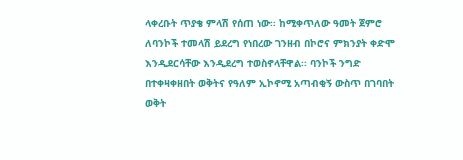ላቀረቡት ጥያቄ ምላሽ የሰጠ ነው፡፡ ከሚቀጥለው ዓመት ጀምሮ ለባንኮች ተመላሽ ይደረግ የነበረው ገንዘብ በኮሮና ምክንያት ቀድሞ እንዲደርሳቸው እንዲደረግ ተወስኖላቸዋል፡፡ ባንኮች ንግድ በተቀዛቀዘበት ወቅትና የዓለም ኢኮኖሚ አጣብቂኝ ውስጥ በገባበት ወቅት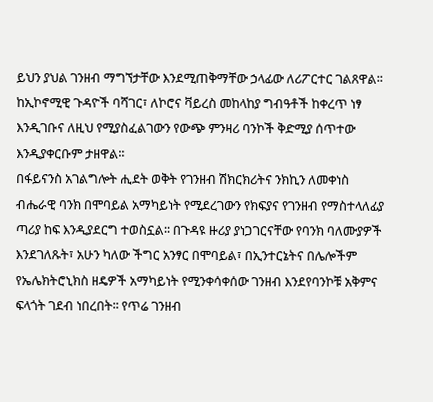ይህን ያህል ገንዘብ ማግኘታቸው እንደሚጠቅማቸው ኃላፊው ለሪፖርተር ገልጸዋል፡፡
ከኢኮኖሚዊ ጉዳዮች ባሻገር፣ ለኮሮና ቫይረስ መከላከያ ግብዓቶች ከቀረጥ ነፃ እንዲገቡና ለዚህ የሚያስፈልገውን የውጭ ምንዛሪ ባንኮች ቅድሚያ ሰጥተው እንዲያቀርቡም ታዘዋል፡፡
በፋይናንስ አገልግሎት ሒደት ወቅት የገንዘብ ሽክርክሪትና ንክኪን ለመቀነስ ብሔራዊ ባንክ በሞባይል አማካይነት የሚደረገውን የክፍያና የገንዘብ የማስተላለፊያ ጣሪያ ከፍ እንዲያደርግ ተወስኗል፡፡ በጉዳዩ ዙሪያ ያነጋገርናቸው የባንክ ባለሙያዎች እንደገለጹት፣ አሁን ካለው ችግር አንፃር በሞባይል፣ በኢንተርኔትና በሌሎችም የኤሌክትሮኒክስ ዘዴዎች አማካይነት የሚንቀሳቀሰው ገንዘብ እንደየባንኮቹ አቅምና ፍላጎት ገደብ ነበረበት፡፡ የጥሬ ገንዘብ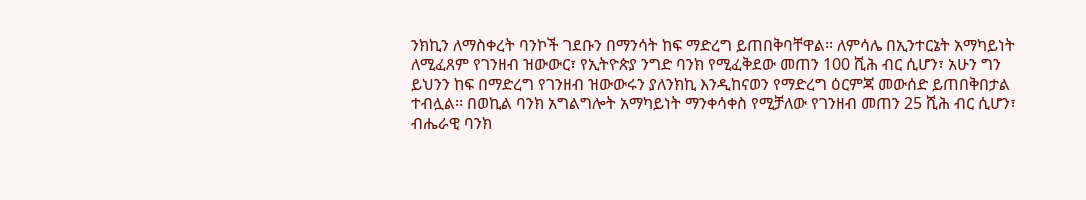ንክኪን ለማስቀረት ባንኮች ገደቡን በማንሳት ከፍ ማድረግ ይጠበቅባቸዋል፡፡ ለምሳሌ በኢንተርኔት አማካይነት ለሚፈጸም የገንዘብ ዝውውር፣ የኢትዮጵያ ንግድ ባንክ የሚፈቅደው መጠን 100 ሺሕ ብር ሲሆን፣ አሁን ግን ይህንን ከፍ በማድረግ የገንዘብ ዝውውሩን ያለንክኪ እንዲከናወን የማድረግ ዕርምጃ መውሰድ ይጠበቅበታል ተብሏል፡፡ በወኪል ባንክ አግልግሎት አማካይነት ማንቀሳቀስ የሚቻለው የገንዘብ መጠን 25 ሺሕ ብር ሲሆን፣ ብሔራዊ ባንክ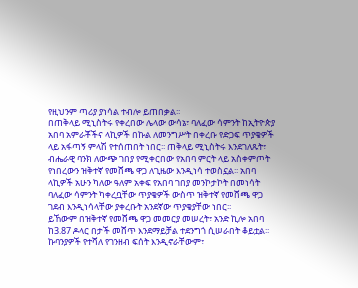የዚህንም ጣሪያ ያነሳል ተብሎ ይጠበቃል፡፡
በጠቅላይ ሚኒስትሩ የቀረበው ሌላው ውሳኔ፣ ባለፈው ሳምንት ከኢትዮጵያ አበባ አምራቾችና ላኪዎች በኩል ለመንግሥት በቀረቡ የድጋፍ ጥያቄዎች ላይ አፋጣኝ ምላሽ የተሰጠበት ነበር፡፡ ጠቅላይ ሚኒስትሩ እንደገለጹት፣ ብሔራዊ ባንክ ለውጭ ገበያ የሚቀርበው የአበባ ምርት ላይ አስቀምጦት የነበረውን ዝቅተኛ የመሸጫ ዋጋ ለጊዜው እንዲነሳ ተወስኗል፡፡ አበባ ላኪዎች አሁን ካለው ዓለም አቀፍ የአበባ ገበያ መንኮታኮት በመነሳት ባለፈው ሳምንት ካቀረቧቸው ጥያቄዎች ውስጥ ዝቅተኛ የመሸጫ ዋጋ ገደብ እንዲነሳላቸው ያቀረቡት አንደኛው ጥያቄያቸው ነበር፡፡
ይኸውም በዝቅተኛ የመሸጫ ዋጋ መመርያ መሠረት፣ አንድ ኪሎ አበባ ከ3.87 ዶላር በታች መሸጥ እንደማይቻል ተደንግጎ ሲሠራበት ቆይቷል፡፡ ኩባንያዎች የተሻለ የገንዘብ ፍሰት እንዲኖራቸውም፣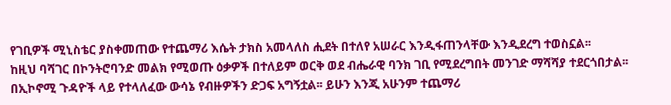የገቢዎች ሚኒስቴር ያስቀመጠው የተጨማሪ እሴት ታክስ አመላለስ ሒደት በተለየ አሠራር እንዲፋጠንላቸው እንዲደረግ ተወስኗል፡፡
ከዚህ ባሻገር በኮንትሮባንድ መልክ የሚወጡ ዕቃዎች በተለይም ወርቅ ወደ ብሔራዊ ባንክ ገቢ የሚደረግበት መንገድ ማሻሻያ ተደርጎበታል፡፡
በኢኮኖሚ ጉዳዮች ላይ የተላለፈው ውሳኔ የብዙዎችን ድጋፍ አግኝቷል፡፡ ይሁን እንጂ አሁንም ተጨማሪ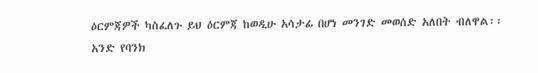ዕርምጃዎች ካስፈለጉ ይህ ዕርምጃ ከወዲሁ አሳታፊ በሆነ መንገድ መወሰድ አለበት ብለዋል፡፡
አንድ የባንክ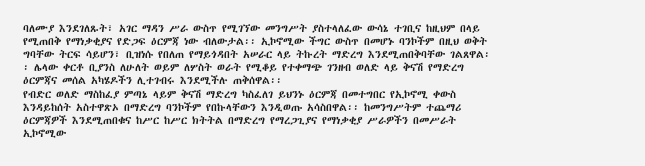ባለሙያ እንደገለጹት፣ አገር ማዳን ሥራ ውስጥ የሚገኘው መንግሥት ያስተላለፈው ውሳኔ ተገቢና ከዚህም በላይ የሚጠበቅ የማነቃቂያና የድጋፍ ዕርምጃ ነው ብለውታል፡፡ ኢኮኖሚው ችግር ውስጥ በመሆኑ ባንኮችም በዚህ ወቅት ግባቸው ትርፍ ሳይሆን፣ ቢዝነሱ የበለጠ የማይጎዳበት አሠራር ላይ ትኩረት ማድረግ እንደሚጠበቅባቸው ገልጸዋል፡፡ ሌላው ቀርቶ ቢያንስ ለሁለት ወይም ለሦስት ወራት የሚቆይ የተቀማጭ ገንዘብ ወለድ ላይ ቅናሽ የማድረግ ዕርምጃና መሰል አካሄዶችን ሊተገብሩ እንደሚችሉ ጠቅሰዋል፡፡
የብድር ወለድ ማስከፈያ ምጣኔ ላይም ቅናሽ ማድረግ ካስፈለገ ይህንኑ ዕርምጃ በመተግበር የኢኮኖሚ ቀውስ እንዳይከሰት አስተዋጽኦ በማድረግ ባንኮችም የበኩላቸውን እንዲወጡ አሳስበዋል፡፡ ከመንግሥትም ተጨማሪ ዕርምጃዎች እንደሚጠበቁና ከሥር ከሥር ክትትል በማድረግ የማረጋጊያና የማነቃቂያ ሥራዎችን በመሥራት ኢኮኖሚው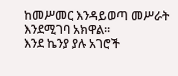ከመሥመር እንዳይወጣ መሥራት እንደሚገባ አክዋል፡፡
እንደ ኬንያ ያሉ አገሮች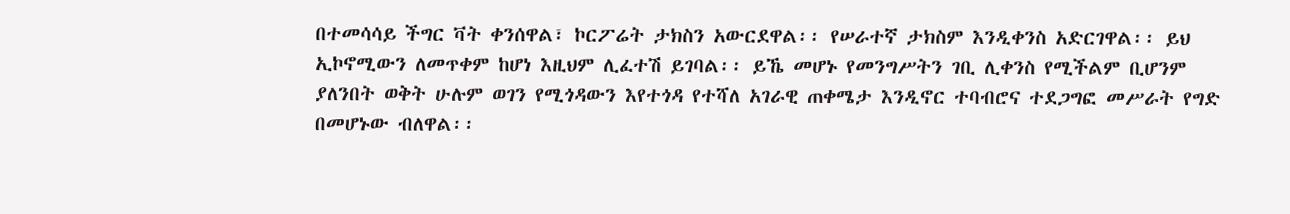በተመሳሳይ ችግር ቫት ቀንሰዋል፣ ኮርፖሬት ታክስን አውርደዋል፡፡ የሠራተኛ ታክስም እንዲቀንስ አድርገዋል፡፡ ይህ ኢኮኖሚውን ለመጥቀም ከሆነ እዚህም ሊፈተሽ ይገባል፡፡ ይኼ መሆኑ የመንግሥትን ገቢ ሊቀንስ የሚችልም ቢሆንም ያለንበት ወቅት ሁሉም ወገን የሚጎዳውን እየተጎዳ የተሻለ አገራዊ ጠቀሜታ እንዲኖር ተባብሮና ተደጋግፎ መሥራት የግድ በመሆኑው ብለዋል፡፡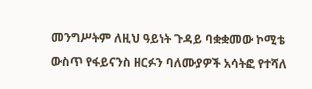መንግሥትም ለዚህ ዓይነት ጉዳይ ባቋቋመው ኮሚቴ ውስጥ የፋይናንስ ዘርፉን ባለሙያዎች አሳትፎ የተሻለ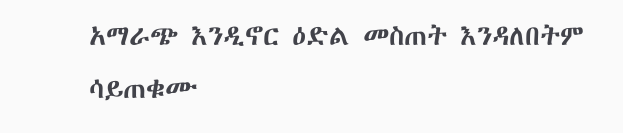አማራጭ እንዲኖር ዕድል መስጠት እንዳለበትም ሳይጠቁሙ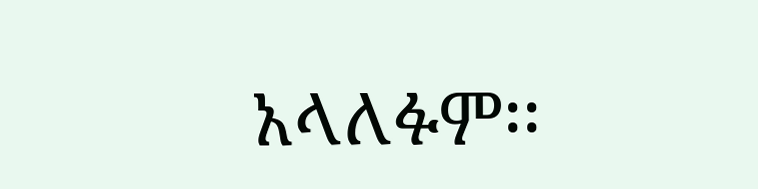አላለፉም፡፡